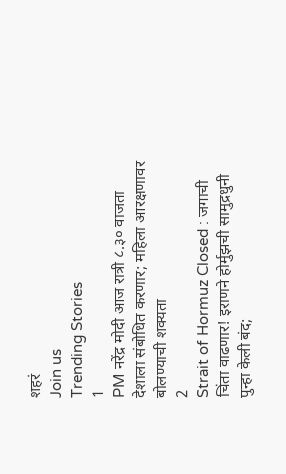शहरं
Join us
Trending Stories
1
PM नरेंद्र मोदी आज रात्री ८.३० वाजता देशाला संबोधित करणार; महिला आरक्षणावर बोलण्याची शक्यता
2
Strait of Hormuz Closed : जगाची चिंता वाढणार! इराणने होर्मुझची सामुद्रधुनी पुन्हा केली बंद;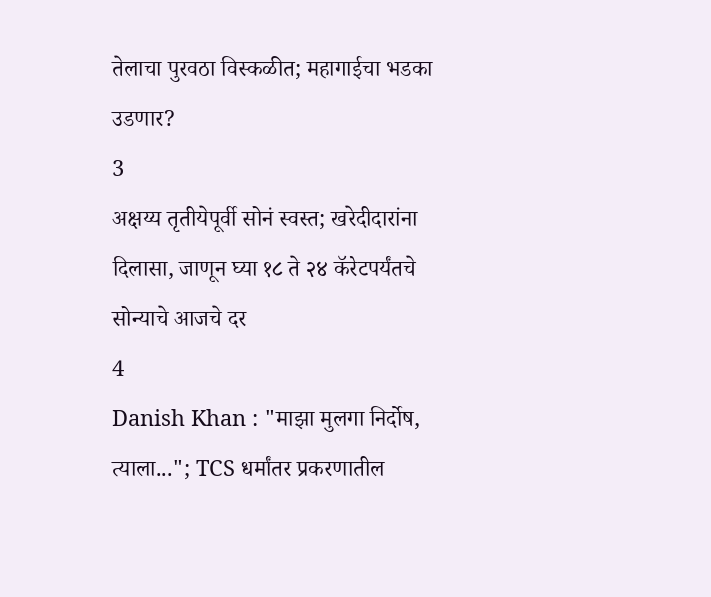तेलाचा पुरवठा विस्कळीत; महागाईचा भडका उडणार?
3
अक्षय्य तृतीयेपूर्वी सोनं स्वस्त; खरेदीदारांना दिलासा, जाणून घ्या १८ ते २४ कॅरेटपर्यंतचे सोन्याचे आजचे दर
4
Danish Khan : "माझा मुलगा निर्दोष, त्याला..."; TCS धर्मांतर प्रकरणातील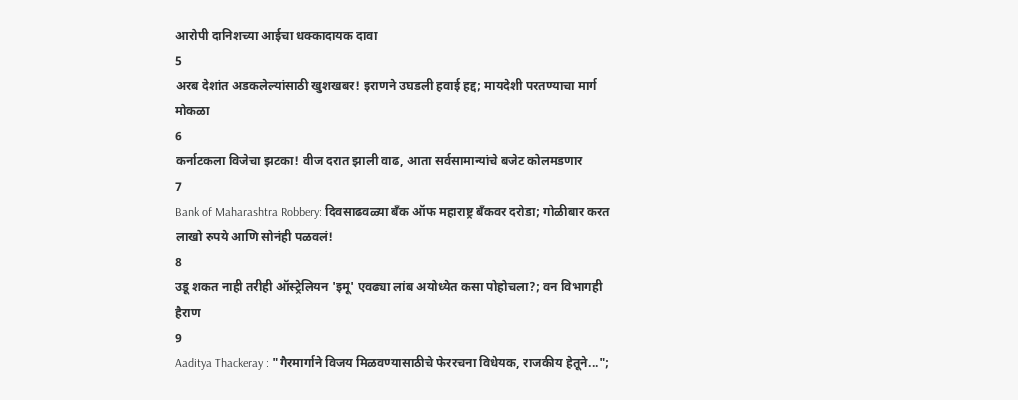आरोपी दानिशच्या आईचा धक्कादायक दावा
5
अरब देशांत अडकलेल्यांसाठी खुशखबर! इराणने उघडली हवाई हद्द; मायदेशी परतण्याचा मार्ग मोकळा
6
कर्नाटकला विजेचा झटका! वीज दरात झाली वाढ, आता सर्वसामान्यांचे बजेट कोलमडणार
7
Bank of Maharashtra Robbery: दिवसाढवळ्या बँक ऑफ महाराष्ट्र बँकवर दरोडा; गोळीबार करत लाखो रुपये आणि सोनंही पळवलं!
8
उडू शकत नाही तरीही ऑस्ट्रेलियन 'इमू' एवढ्या लांब अयोध्येत कसा पोहोचला?; वन विभागही हैराण
9
Aaditya Thackeray : "गैरमार्गाने विजय मिळवण्यासाठीचे फेररचना विधेयक, राजकीय हेतूने...";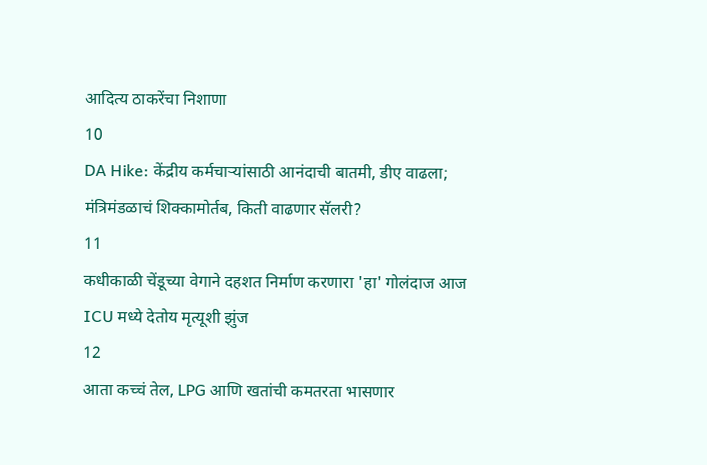आदित्य ठाकरेंचा निशाणा
10
DA Hike: केंद्रीय कर्मचाऱ्यांसाठी आनंदाची बातमी, डीए वाढला; मंत्रिमंडळाचं शिक्कामोर्तब, किती वाढणार सॅलरी?
11
कधीकाळी चेंडूच्या वेगाने दहशत निर्माण करणारा 'हा' गोलंदाज आज ICU मध्ये देतोय मृत्यूशी झुंज
12
आता कच्चं तेल, LPG आणि खतांची कमतरता भासणार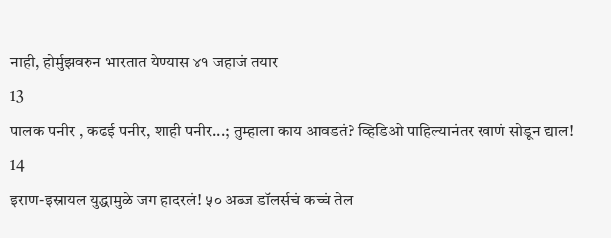नाही, होर्मुझवरुन भारतात येण्यास ४१ जहाजं तयार
13
पालक पनीर , कढई पनीर, शाही पनीर...; तुम्हाला काय आवडतं? व्हिडिओ पाहिल्यानंतर खाणं सोडून द्याल!
14
इराण-इस्रायल युद्धामुळे जग हादरलं! ५० अब्ज डॉलर्सचं कच्चं तेल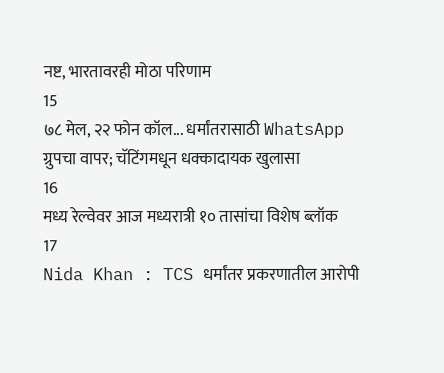नष्ट, भारतावरही मोठा परिणाम
15
७८ मेल, २२ फोन कॉल... धर्मांतरासाठी WhatsApp ग्रुपचा वापर; चॅटिंगमधून धक्कादायक खुलासा
16
मध्य रेल्वेवर आज मध्यरात्री १० तासांचा विशेष ब्लॉक
17
Nida Khan : TCS धर्मांतर प्रकरणातील आरोपी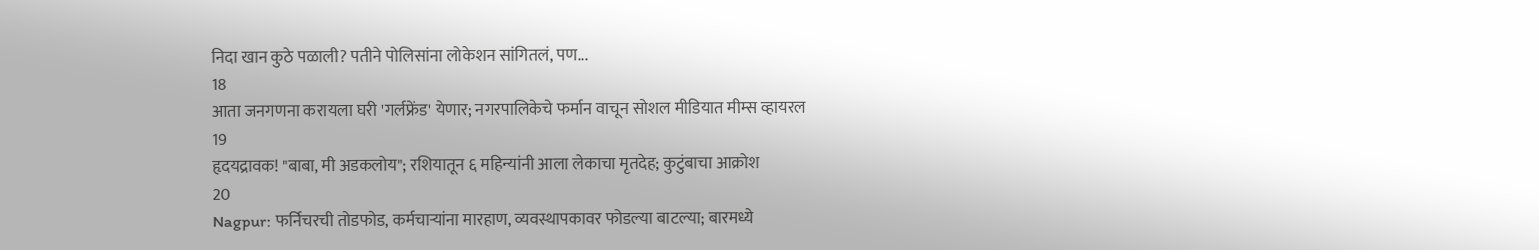निदा खान कुठे पळाली? पतीने पोलिसांना लोकेशन सांगितलं, पण...
18
आता जनगणना करायला घरी 'गर्लफ्रेंड' येणार; नगरपालिकेचे फर्मान वाचून सोशल मीडियात मीम्स व्हायरल
19
हृदयद्रावक! "बाबा, मी अडकलोय"; रशियातून ६ महिन्यांनी आला लेकाचा मृतदेह; कुटुंबाचा आक्रोश
20
Nagpur: फर्निचरची तोडफोड, कर्मचाऱ्यांना मारहाण, व्यवस्थापकावर फोडल्या बाटल्या; बारमध्ये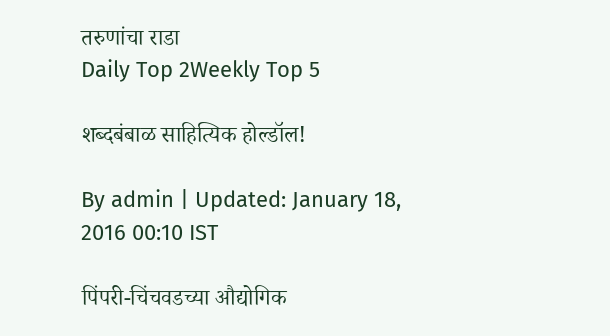तरुणांचा राडा
Daily Top 2Weekly Top 5

शब्दबंबाळ साहित्यिक होल्डॉल!

By admin | Updated: January 18, 2016 00:10 IST

पिंपरी-चिंचवडच्या औद्योगिक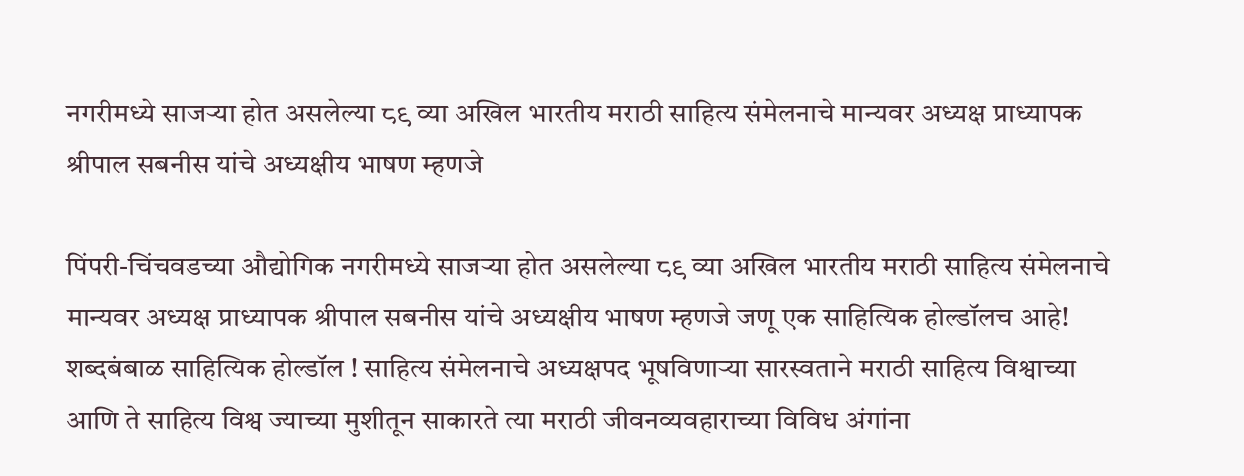नगरीमध्ये साजऱ्या होत असलेल्या ८९ व्या अखिल भारतीय मराठी साहित्य संमेलनाचे मान्यवर अध्यक्ष प्राध्यापक श्रीपाल सबनीस यांचे अध्यक्षीय भाषण म्हणजे

पिंपरी-चिंचवडच्या औद्योगिक नगरीमध्ये साजऱ्या होत असलेल्या ८९ व्या अखिल भारतीय मराठी साहित्य संमेलनाचे मान्यवर अध्यक्ष प्राध्यापक श्रीपाल सबनीस यांचे अध्यक्षीय भाषण म्हणजे जणू एक साहित्यिक होल्डॉलच आहे! शब्दबंबाळ साहित्यिक होल्डॉल ! साहित्य संमेलनाचे अध्यक्षपद भूषविणाऱ्या सारस्वताने मराठी साहित्य विश्वाच्या आणि ते साहित्य विश्व ज्याच्या मुशीतून साकारते त्या मराठी जीवनव्यवहाराच्या विविध अंगांना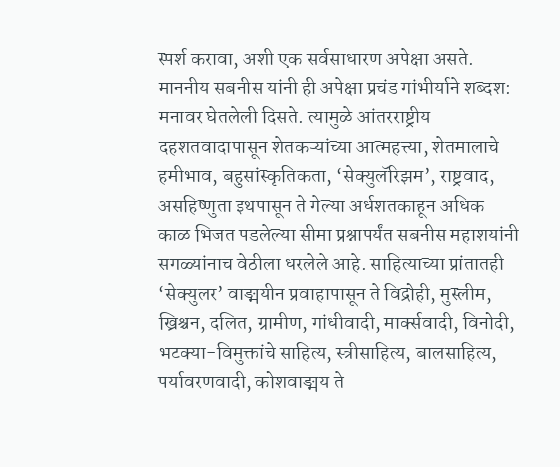स्पर्श करावा, अशी एक सर्वसाधारण अपेक्षा असते. माननीय सबनीस यांनी ही अपेक्षा प्रचंड गांभीर्याने शब्दश: मनावर घेतलेली दिसते. त्यामुळे आंतरराष्ट्रीय दहशतवादापासून शेतकऱ्यांच्या आत्महत्त्या, शेतमालाचे हमीभाव, बहुसांस्कृतिकता, ‘सेक्युलॅरिझम’, राष्ट्रवाद, असहिष्णुता इथपासून ते गेल्या अर्धशतकाहून अधिक काळ भिजत पडलेल्या सीमा प्रश्नापर्यंत सबनीस महाशयांनी सगळ्यांनाच वेठीला धरलेले आहे. साहित्याच्या प्रांतातही ‘सेक्युलर’ वाङ्मयीन प्रवाहापासून ते विद्रोही, मुस्लीम, ख्रिश्चन, दलित, ग्रामीण, गांधीवादी, मार्क्सवादी, विनोदी, भटक्या-विमुक्तांचे साहित्य, स्त्रीसाहित्य, बालसाहित्य, पर्यावरणवादी, कोशवाङ्मय ते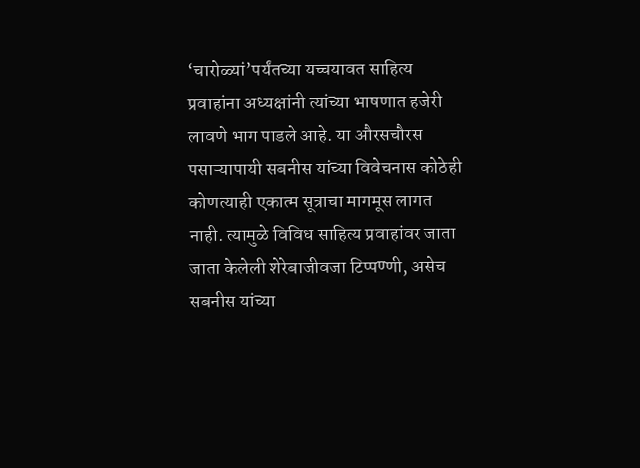‘चारोळ्यां’पर्यंतच्या यच्चयावत साहित्य प्रवाहांना अध्यक्षांनी त्यांच्या भाषणात हजेरी लावणे भाग पाडले आहे. या औरसचौरस पसाऱ्यापायी सबनीस यांच्या विवेचनास कोठेही कोणत्याही एकात्म सूत्राचा मागमूस लागत नाही. त्यामुळे विविध साहित्य प्रवाहांवर जाता जाता केलेली शेरेबाजीवजा टिप्पण्णी, असेच सबनीस यांच्या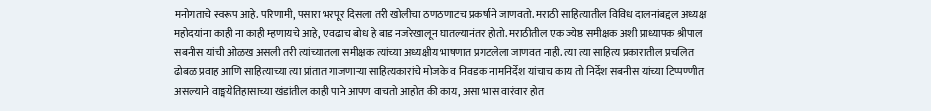मनोगताचे स्वरूप आहे. परिणामी, पसारा भरपूर दिसला तरी खोलीचा ठणठणाटच प्रकर्षाने जाणवतो. मराठी साहित्यातील विविध दालनांबद्दल अध्यक्ष महोदयांना काही ना काही म्हणायचे आहे, एवढाच बोध हे बाड नजरेखालून घातल्यानंतर होतो. मराठीतील एक ज्येष्ठ समीक्षक अशी प्राध्यापक श्रीपाल सबनीस यांची ओळख असली तरी त्यांच्यातला समीक्षक त्यांच्या अध्यक्षीय भाषणात प्रगटलेला जाणवत नाही. त्या त्या साहित्य प्रकारातील प्रचलित ढोबळ प्रवाह आणि साहित्याच्या त्या प्रांतात गाजणाऱ्या साहित्यकारांचे मोजके व निवडक नामनिर्देश यांचाच काय तो निर्देश सबनीस यांच्या टिप्पण्णीत असल्याने वाङ्मयेतिहासाच्या खंडांतील काही पाने आपण वाचतो आहोत की काय, असा भास वारंवार होत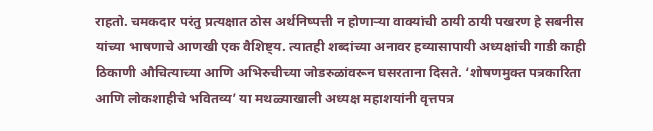राहतो. चमकदार परंतु प्रत्यक्षात ठोस अर्थनिष्पत्ती न होणाऱ्या वाक्यांची ठायी ठायी पखरण हे सबनीस यांच्या भाषणाचे आणखी एक वैशिष्ट्य. त्यातही शब्दांच्या अनावर हव्यासापायी अध्यक्षांची गाडी काही ठिकाणी औचित्याच्या आणि अभिरुचीच्या जोडरुळांवरून घसरताना दिसते. ‘शोषणमुक्त पत्रकारिता आणि लोकशाहीचे भवितव्य’ या मथळ्याखाली अध्यक्ष महाशयांनी वृत्तपत्र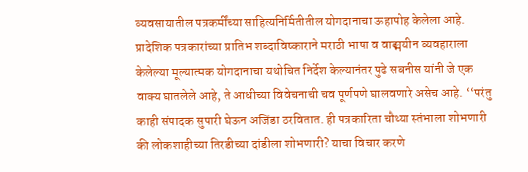व्यवसायातील पत्रकर्मींच्या साहित्यनिर्मितीतील योगदानाचा ऊहापोह केलेला आहे. प्रादेशिक पत्रकारांच्या प्रातिभ शब्दाविष्काराने मराठी भाषा व वाङ्मयीन व्यवहाराला केलेल्या मूल्यात्मक योगदानाचा यथोचित निर्देश केल्यानंतर पुढे सबनीस यांनी जे एक वाक्य घातलेले आहे, ते आधीच्या विवेचनाची चव पूर्णपणे घालवणारे असेच आहे. ‘‘परंतु काही संपादक सुपारी घेऊन अजिंडा ठरवितात. ही पत्रकारिता चौथ्या स्तंभाला शोभणारी की लोकशाहीच्या तिरडीच्या दांडीला शोभणारी? याचा विचार करणे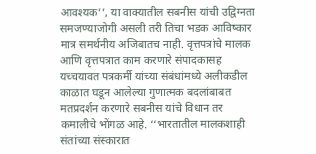आवश्यक’’, या वाक्यातील सबनीस यांची उद्विग्नता समजण्याजोगी असली तरी तिचा भडक आविष्कार मात्र समर्थनीय अजिबातच नाही. वृत्तपत्रांचे मालक आणि वृत्तपत्रात काम करणारे संपादकासह यच्चयावत पत्रकर्मी यांच्या संबंधांमध्ये अलीकडील काळात घडून आलेल्या गुणात्मक बदलांबाबत मतप्रदर्शन करणारे सबनीस यांचे विधान तर कमालीचे भोंगळ आहे. ‘‘भारतातील मालकशाही संतांच्या संस्कारात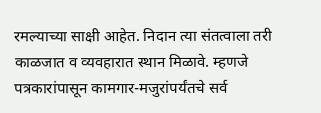रमल्याच्या साक्षी आहेत. निदान त्या संतत्वाला तरी काळजात व व्यवहारात स्थान मिळावे. म्हणजे पत्रकारांपासून कामगार-मजुरांपर्यंतचे सर्व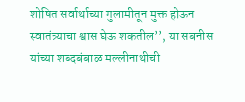शोषित सर्वार्थाच्या गुलामीतून मुक्त होऊन स्वातंत्र्याचा श्वास घेऊ शकतील’’, या सबनीस यांच्या शब्दबंबाळ मल्लीनाथीची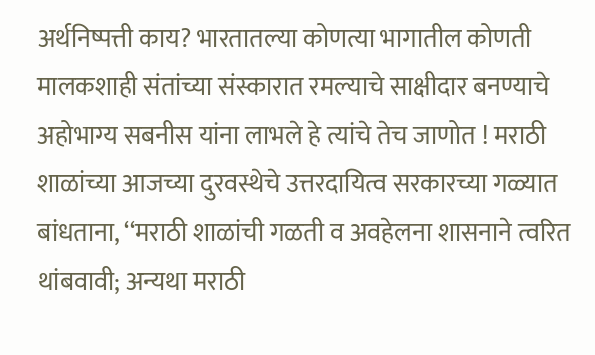अर्थनिष्पत्ती काय? भारतातल्या कोणत्या भागातील कोणती मालकशाही संतांच्या संस्कारात रमल्याचे साक्षीदार बनण्याचे अहोभाग्य सबनीस यांना लाभले हे त्यांचे तेच जाणोत ! मराठी शाळांच्या आजच्या दुरवस्थेचे उत्तरदायित्व सरकारच्या गळ्यात बांधताना, ‘‘मराठी शाळांची गळती व अवहेलना शासनाने त्वरित थांबवावी; अन्यथा मराठी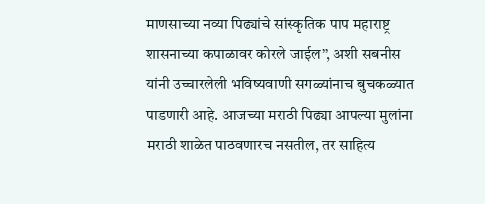माणसाच्या नव्या पिढ्यांचे सांस्कृतिक पाप महाराष्ट्र शासनाच्या कपाळावर कोरले जाईल’’, अशी सबनीस यांनी उच्चारलेली भविष्यवाणी सगळ्यांनाच बुचकळ्यात पाडणारी आहे. आजच्या मराठी पिढ्या आपल्या मुलांना मराठी शाळेत पाठवणारच नसतील, तर साहित्य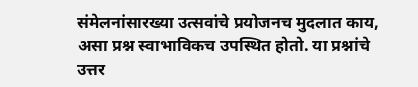संमेलनांसारख्या उत्सवांचे प्रयोजनच मुदलात काय, असा प्रश्न स्वाभाविकच उपस्थित होतो. या प्रश्नांचे उत्तर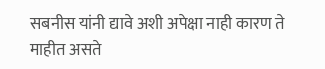सबनीस यांनी द्यावे अशी अपेक्षा नाही कारण ते माहीत असते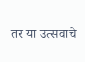तर या उत्सवाचे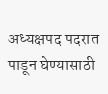अध्यक्षपद पदरात पाडून घेण्यासाठी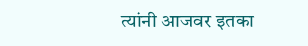त्यांनी आजवर इतका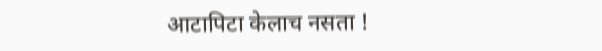आटापिटा केलाच नसता !